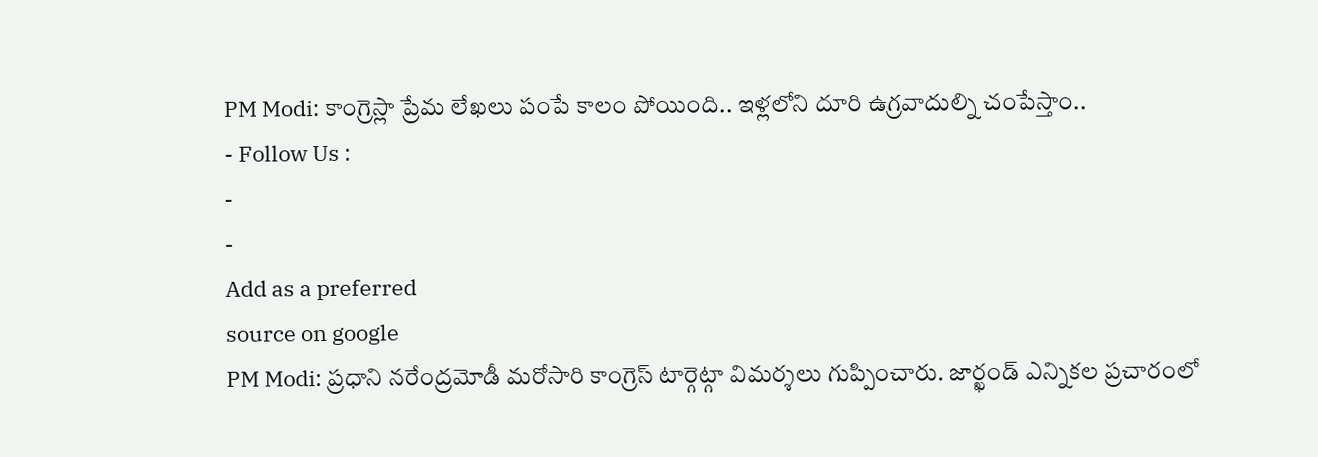PM Modi: కాంగ్రెస్లా ప్రేమ లేఖలు పంపే కాలం పోయింది.. ఇళ్లలోని దూరి ఉగ్రవాదుల్ని చంపేస్తాం..
- Follow Us :
-
-
Add as a preferred
source on google
PM Modi: ప్రధాని నరేంద్రమోడీ మరోసారి కాంగ్రెస్ టార్గెట్గా విమర్శలు గుప్పించారు. జార్ఖండ్ ఎన్నికల ప్రచారంలో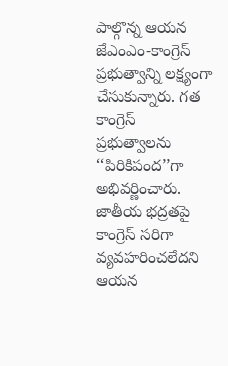పాల్గొన్న ఆయన జేఎంఎం-కాంగ్రెస్ ప్రభుత్వాన్ని లక్ష్యంగా చేసుకున్నారు. గత కాంగ్రెస్ ప్రభుత్వాలను ‘‘పిరికిపంద’’గా అభివర్ణించారు. జాతీయ భద్రతపై కాంగ్రెస్ సరిగా వ్యవహరించలేదని ఆయన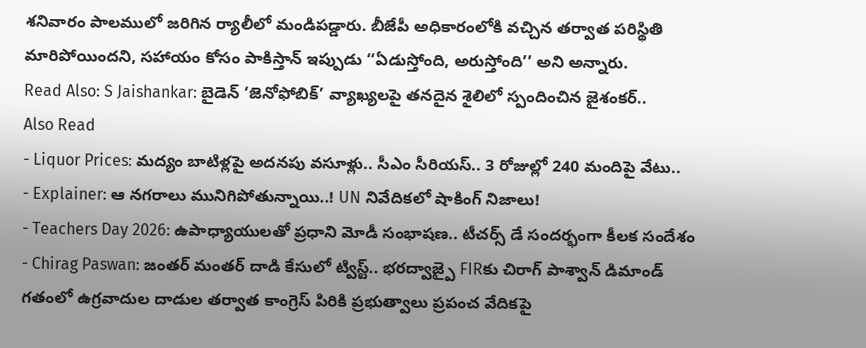శనివారం పాలములో జరిగిన ర్యాలీలో మండిపడ్డారు. బీజేపీ అధికారంలోకి వచ్చిన తర్వాత పరిస్థితి మారిపోయిందని, సహాయం కోసం పాకిస్తాన్ ఇప్పుడు ‘‘ఏడుస్తోంది, అరుస్తోంది’’ అని అన్నారు.
Read Also: S Jaishankar: బైడెన్ ‘జెనోఫోబిక్’ వ్యాఖ్యలపై తనదైన శైలిలో స్పందించిన జైశంకర్..
Also Read
- Liquor Prices: మద్యం బాటిళ్లపై అదనపు వసూళ్లు.. సీఎం సీరియస్.. 3 రోజుల్లో 240 మందిపై వేటు..
- Explainer: ఆ నగరాలు మునిగిపోతున్నాయి..! UN నివేదికలో షాకింగ్ నిజాలు!
- Teachers Day 2026: ఉపాధ్యాయులతో ప్రధాని మోడీ సంభాషణ.. టీచర్స్ డే సందర్భంగా కీలక సందేశం
- Chirag Paswan: జంతర్ మంతర్ దాడి కేసులో ట్విస్ట్.. భరద్వాజ్పై FIRకు చిరాగ్ పాశ్వాన్ డిమాండ్
గతంలో ఉగ్రవాదుల దాడుల తర్వాత కాంగ్రెస్ పిరికి ప్రభుత్వాలు ప్రపంచ వేదికపై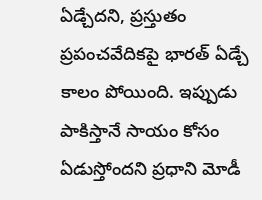ఏడ్చేదని, ప్రస్తుతం ప్రపంచవేదికపై భారత్ ఏడ్చే కాలం పోయింది. ఇప్పుడు పాకిస్తానే సాయం కోసం ఏడుస్తోందని ప్రధాని మోడీ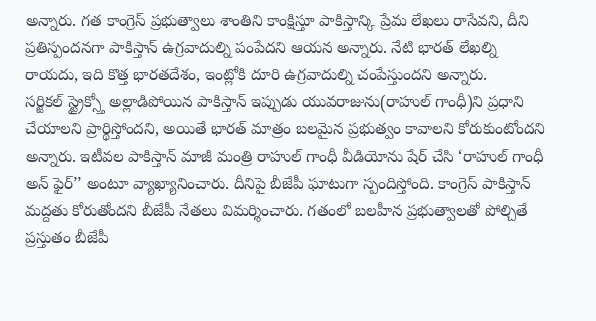అన్నారు. గత కాంగ్రెస్ ప్రభుత్వాలు శాంతిని కాంక్షిస్తూ పాకిస్తాన్కి ప్రేమ లేఖలు రాసేవని, దీని ప్రతిస్పందనగా పాకిస్తాన్ ఉగ్రవాదుల్ని పంపేదని ఆయన అన్నారు. నేటి భారత్ లేఖల్ని రాయదు, ఇది కొత్త భారతదేశం, ఇంట్లోకి దూరి ఉగ్రవాదుల్ని చంపేస్తుందని అన్నారు.
సర్జికల్ స్ట్రైక్స్తో అల్లాడిపోయిన పాకిస్తాన్ ఇప్పుడు యువరాజును(రాహుల్ గాంధీ)ని ప్రధాని చేయాలని ప్రార్థిస్తోందని, అయితే భారత్ మాత్రం బలమైన ప్రభుత్వం కావాలని కోరుకుంటోందని అన్నారు. ఇటీవల పాకిస్తాన్ మాజీ మంత్రి రాహుల్ గాంధీ వీడియోను షేర్ చేసి ‘రాహుల్ గాంధీ అన్ ఫైర్’’ అంటూ వ్యాఖ్యానించారు. దీనిపై బీజేపీ ఘాటుగా స్పందిస్తోంది. కాంగ్రెస్ పాకిస్తాన్ మద్దతు కోరుతోందని బీజేపీ నేతలు విమర్శించారు. గతంలో బలహీన ప్రభుత్వాలతో పోల్చితే ప్రస్తుతం బీజేపీ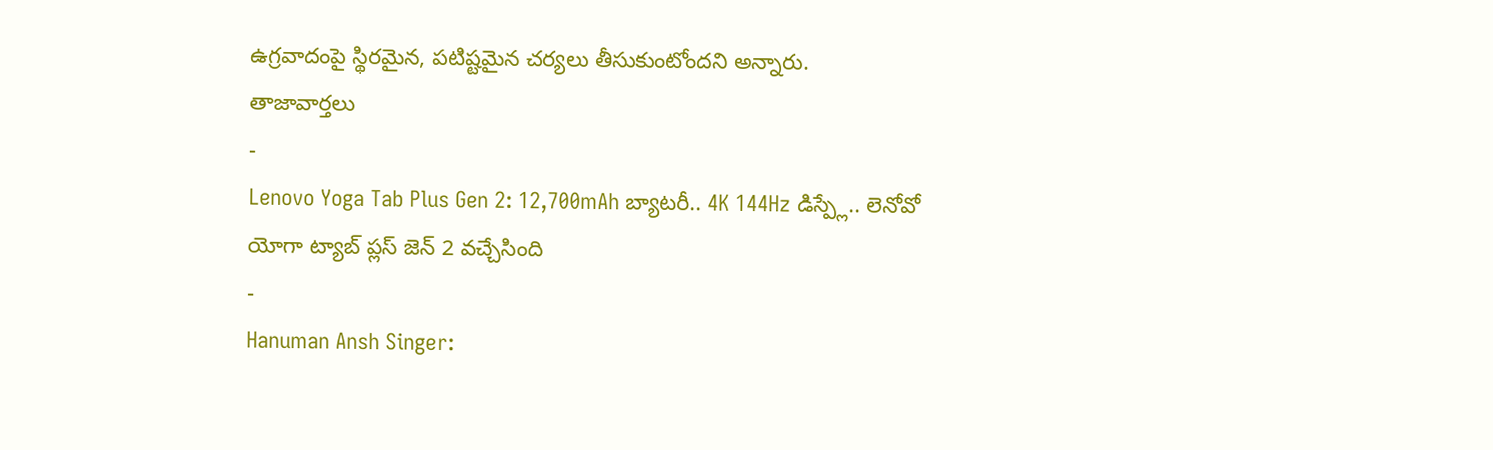ఉగ్రవాదంపై స్థిరమైన, పటిష్టమైన చర్యలు తీసుకుంటోందని అన్నారు.
తాజావార్తలు
-
Lenovo Yoga Tab Plus Gen 2: 12,700mAh బ్యాటరీ.. 4K 144Hz డిస్ప్లే.. లెనోవో యోగా ట్యాబ్ ప్లస్ జెన్ 2 వచ్చేసింది
-
Hanuman Ansh Singer: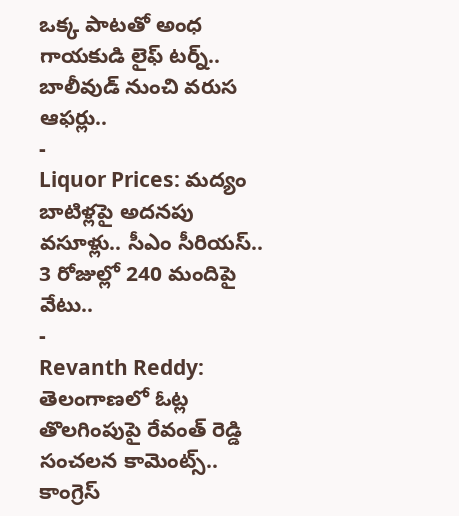ఒక్క పాటతో అంధ గాయకుడి లైఫ్ టర్న్.. బాలీవుడ్ నుంచి వరుస ఆఫర్లు..
-
Liquor Prices: మద్యం బాటిళ్లపై అదనపు వసూళ్లు.. సీఎం సీరియస్.. 3 రోజుల్లో 240 మందిపై వేటు..
-
Revanth Reddy: తెలంగాణలో ఓట్ల తొలగింపుపై రేవంత్ రెడ్డి సంచలన కామెంట్స్.. కాంగ్రెస్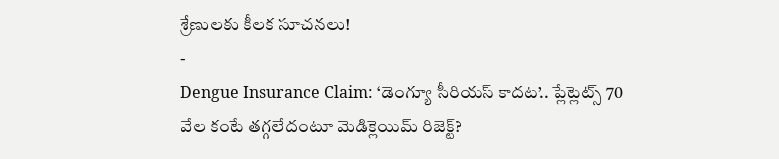శ్రేణులకు కీలక సూచనలు!
-
Dengue Insurance Claim: ‘డెంగ్యూ సీరియస్ కాదట’.. ప్లేట్లెట్స్ 70 వేల కంటే తగ్గలేదంటూ మెడిక్లెయిమ్ రిజెక్ట్?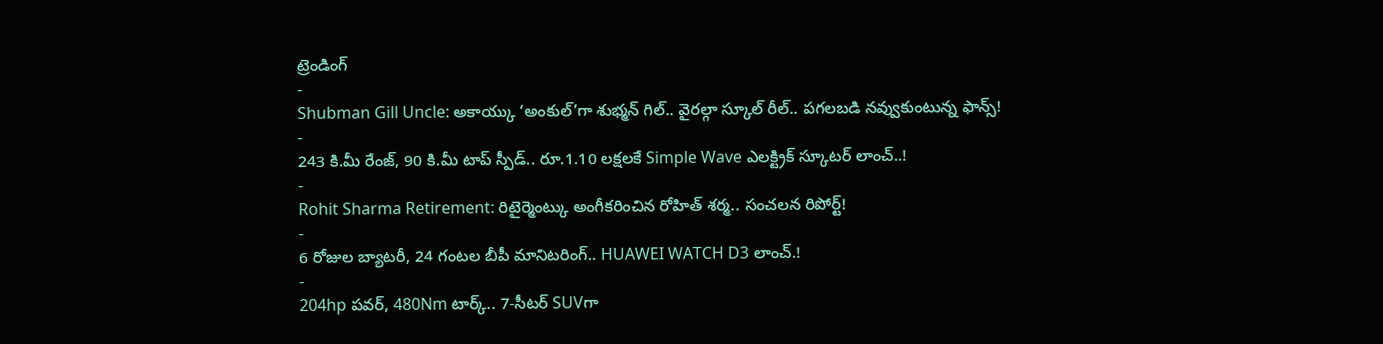ట్రెండింగ్
-
Shubman Gill Uncle: అకాయ్కు ‘అంకుల్’గా శుభ్మన్ గిల్.. వైరల్గా స్కూల్ రీల్.. పగలబడి నవ్వుకుంటున్న ఫాన్స్!
-
243 కి.మీ రేంజ్, 90 కి.మీ టాప్ స్పీడ్.. రూ.1.10 లక్షలకే Simple Wave ఎలక్ట్రిక్ స్కూటర్ లాంచ్..!
-
Rohit Sharma Retirement: రిటైర్మెంట్కు అంగీకరించిన రోహిత్ శర్మ.. సంచలన రిపోర్ట్!
-
6 రోజుల బ్యాటరీ, 24 గంటల బీపీ మానిటరింగ్.. HUAWEI WATCH D3 లాంచ్.!
-
204hp పవర్, 480Nm టార్క్.. 7-సీటర్ SUVగా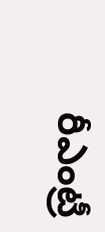రీఎంట్రీ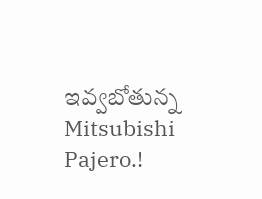ఇవ్వబోతున్న Mitsubishi Pajero.!